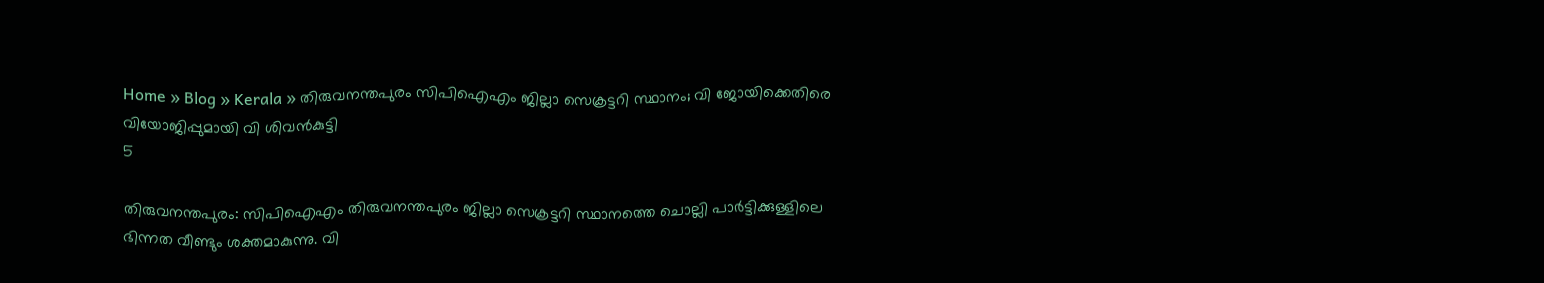Home » Blog » Kerala » തിരുവനന്തപുരം സിപിഐഎം ജില്ലാ സെക്രട്ടറി സ്ഥാനം; വി ജോയിക്കെതിരെ വിയോജിപ്പുമായി വി ശിവൻകുട്ടി
5

തിരുവനന്തപുരം: സിപിഐഎം തിരുവനന്തപുരം ജില്ലാ സെക്രട്ടറി സ്ഥാനത്തെ ചൊല്ലി പാർട്ടിക്കുള്ളിലെ ഭിന്നത വീണ്ടും ശക്തമാകുന്നു. വി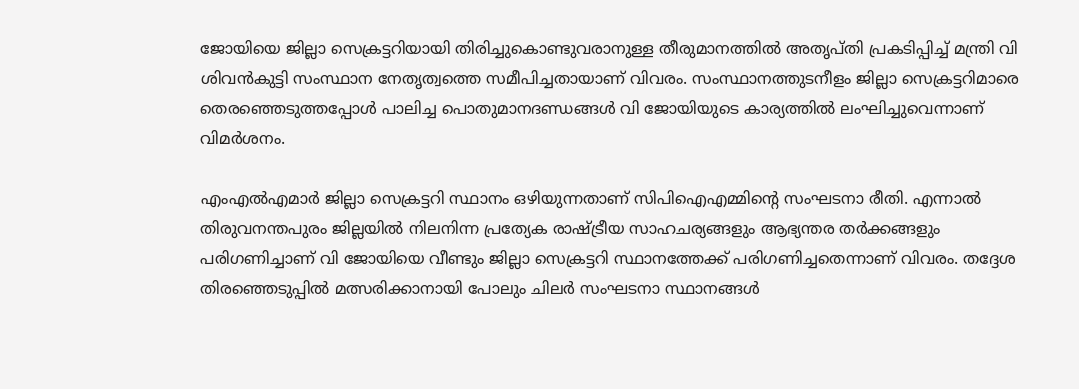ജോയിയെ ജില്ലാ സെക്രട്ടറിയായി തിരിച്ചുകൊണ്ടുവരാനുള്ള തീരുമാനത്തിൽ അതൃപ്തി പ്രകടിപ്പിച്ച് മന്ത്രി വി ശിവൻകുട്ടി സംസ്ഥാന നേതൃത്വത്തെ സമീപിച്ചതായാണ് വിവരം. സംസ്ഥാനത്തുടനീളം ജില്ലാ സെക്രട്ടറിമാരെ തെരഞ്ഞെടുത്തപ്പോൾ പാലിച്ച പൊതുമാനദണ്ഡങ്ങൾ വി ജോയിയുടെ കാര്യത്തിൽ ലംഘിച്ചുവെന്നാണ് വിമർശനം.

എംഎൽഎമാർ ജില്ലാ സെക്രട്ടറി സ്ഥാനം ഒഴിയുന്നതാണ് സിപിഐഎമ്മിന്റെ സംഘടനാ രീതി. എന്നാൽ തിരുവനന്തപുരം ജില്ലയിൽ നിലനിന്ന പ്രത്യേക രാഷ്ട്രീയ സാഹചര്യങ്ങളും ആഭ്യന്തര തർക്കങ്ങളും പരിഗണിച്ചാണ് വി ജോയിയെ വീണ്ടും ജില്ലാ സെക്രട്ടറി സ്ഥാനത്തേക്ക് പരിഗണിച്ചതെന്നാണ് വിവരം. തദ്ദേശ തിരഞ്ഞെടുപ്പിൽ മത്സരിക്കാനായി പോലും ചിലർ സംഘടനാ സ്ഥാനങ്ങൾ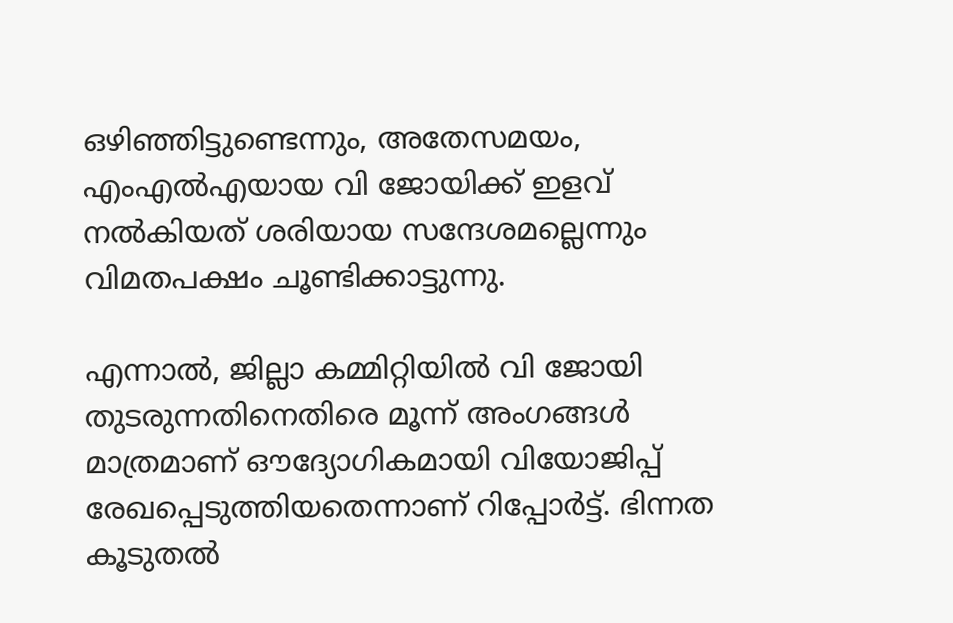ഒഴിഞ്ഞിട്ടുണ്ടെന്നും, അതേസമയം, എംഎൽഎയായ വി ജോയിക്ക് ഇളവ് നൽകിയത് ശരിയായ സന്ദേശമല്ലെന്നും വിമതപക്ഷം ചൂണ്ടിക്കാട്ടുന്നു.

എന്നാൽ, ജില്ലാ കമ്മിറ്റിയിൽ വി ജോയി തുടരുന്നതിനെതിരെ മൂന്ന് അംഗങ്ങൾ മാത്രമാണ് ഔദ്യോഗികമായി വിയോജിപ്പ് രേഖപ്പെടുത്തിയതെന്നാണ് റിപ്പോർട്ട്. ഭിന്നത കൂടുതൽ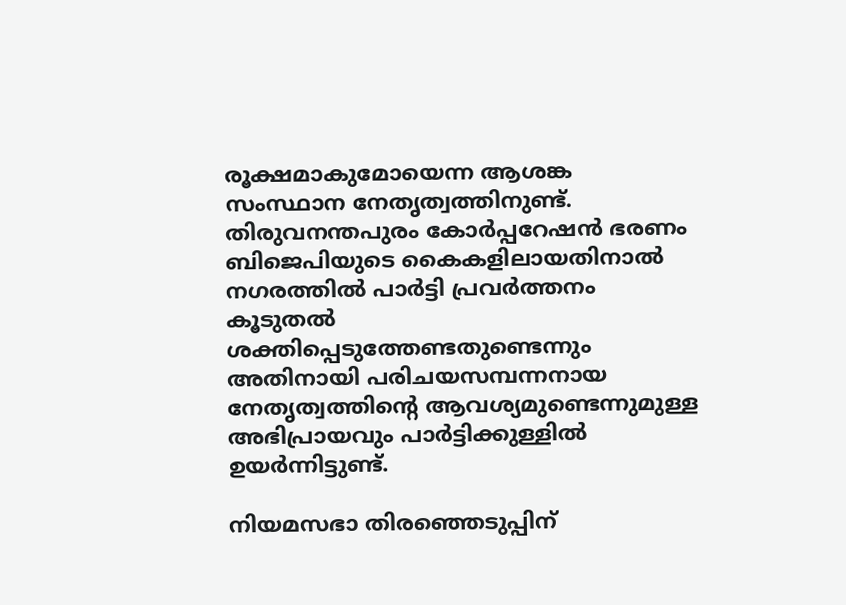രൂക്ഷമാകുമോയെന്ന ആശങ്ക സംസ്ഥാന നേതൃത്വത്തിനുണ്ട്. തിരുവനന്തപുരം കോർപ്പറേഷൻ ഭരണം ബിജെപിയുടെ കൈകളിലായതിനാൽ നഗരത്തിൽ പാർട്ടി പ്രവർത്തനം കൂടുതൽ ശക്തിപ്പെടുത്തേണ്ടതുണ്ടെന്നും അതിനായി പരിചയസമ്പന്നനായ നേതൃത്വത്തിന്റെ ആവശ്യമുണ്ടെന്നുമുള്ള അഭിപ്രായവും പാർട്ടിക്കുള്ളിൽ ഉയർന്നിട്ടുണ്ട്.

നിയമസഭാ തിരഞ്ഞെടുപ്പിന്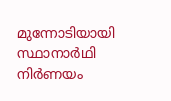മുന്നോടിയായി സ്ഥാനാർഥി നിർണയം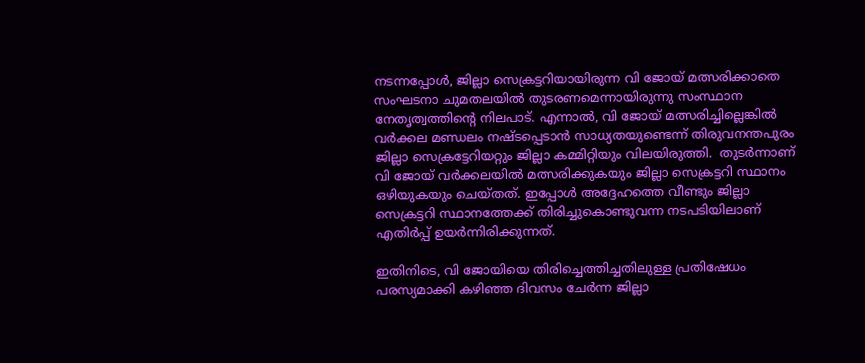നടന്നപ്പോൾ, ജില്ലാ സെക്രട്ടറിയായിരുന്ന വി ജോയ് മത്സരിക്കാതെ സംഘടനാ ചുമതലയിൽ തുടരണമെന്നായിരുന്നു സംസ്ഥാന നേതൃത്വത്തിന്റെ നിലപാട്. എന്നാൽ, വി ജോയ് മത്സരിച്ചില്ലെങ്കിൽ വർ‍ക്കല മണ്ഡലം നഷ്ടപ്പെടാൻ സാധ്യതയുണ്ടെന്ന് തിരുവനന്തപുരം ജില്ലാ സെക്രട്ടേറിയറ്റും ജില്ലാ കമ്മിറ്റിയും വിലയിരുത്തി.  തുടർന്നാണ് വി ജോയ് വർ‍ക്കലയിൽ മത്സരിക്കുകയും ജില്ലാ സെക്രട്ടറി സ്ഥാനം ഒഴിയുകയും ചെയ്തത്. ഇപ്പോൾ അദ്ദേഹത്തെ വീണ്ടും ജില്ലാ സെക്രട്ടറി സ്ഥാനത്തേക്ക് തിരിച്ചുകൊണ്ടുവന്ന നടപടിയിലാണ് എതിർപ്പ് ഉയർന്നിരിക്കുന്നത്.

ഇതിനിടെ, വി ജോയിയെ തിരിച്ചെത്തിച്ചതിലുള്ള പ്രതിഷേധം പരസ്യമാക്കി കഴിഞ്ഞ ദിവസം ചേർന്ന ജില്ലാ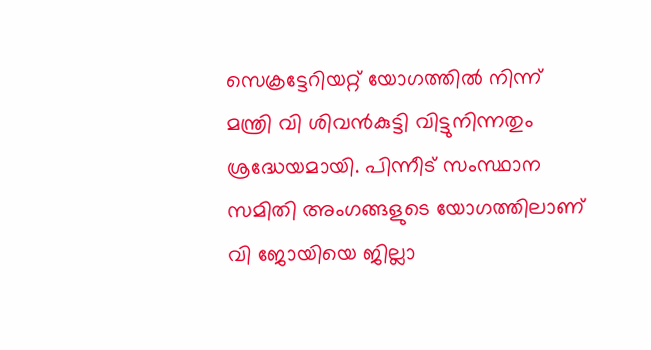സെക്രട്ടേറിയറ്റ് യോഗത്തിൽ നിന്ന് മന്ത്രി വി ശിവൻകുട്ടി വിട്ടുനിന്നതും ശ്രദ്ധേയമായി. പിന്നീട് സംസ്ഥാന സമിതി അംഗങ്ങളുടെ യോഗത്തിലാണ് വി ജോയിയെ ജില്ലാ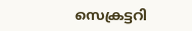സെക്രട്ടറി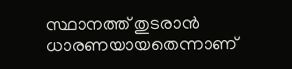സ്ഥാനത്ത് തുടരാൻ ധാരണയായതെന്നാണ്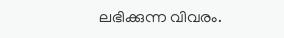ലഭിക്കുന്ന വിവരം.